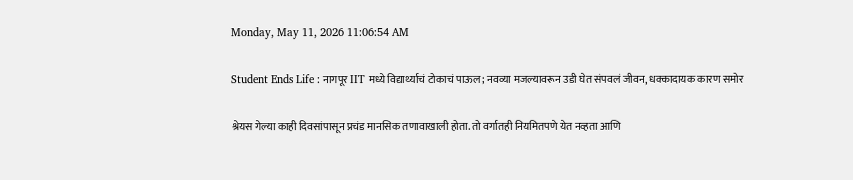Monday, May 11, 2026 11:06:54 AM

Student Ends Life : नागपूर IIT मध्ये विद्यार्थ्याचं टोकाचं पाऊल; नवव्या मजल्यावरून उडी घेत संपवलं जीवन, धक्कादायक कारण समोर

श्रेयस गेल्या काही दिवसांपासून प्रचंड मानसिक तणावाखाली होता. तो वर्गातही नियमितपणे येत नव्हता आणि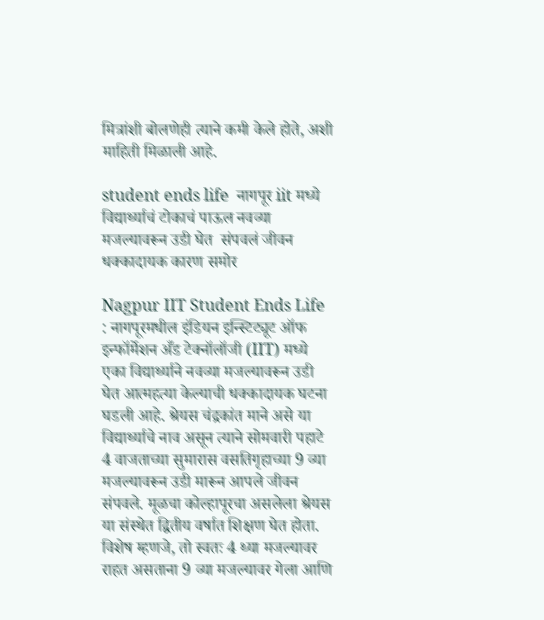मित्रांशी बोलणेही त्याने कमी केले होते, अशी माहिती मिळाली आहे.

student ends life  नागपूर iit मध्ये विद्यार्थ्याचं टोकाचं पाऊल नवव्या मजल्यावरून उडी घेत  संपवलं जीवन धक्कादायक कारण समोर

Nagpur IIT Student Ends Life : नागपूरमधील इंडियन इन्स्टिट्यूट ऑफ इन्फॉर्मेशन अँड टेक्नॉलॉजी (IIT) मध्ये एका विद्यार्थ्याने नवव्या मजल्यावरून उडी घेत आत्महत्या केल्याची धक्कादायक घटना घडली आहे. श्रेयस चंद्रकांत माने असे या विद्यार्थ्याचे नाव असून त्याने सोमवारी पहाटे 4 वाजताच्या सुमारास वसतिगृहाच्या 9 व्या मजल्यावरून उडी मारून आपले जीवन संपवले. मूळचा कोल्हापूरचा असलेला श्रेयस या संस्थेत द्वितीय वर्षात शिक्षण घेत होता. विशेष म्हणजे, तो स्वतः 4 थ्या मजल्यावर राहत असताना 9 व्या मजल्यावर गेला आणि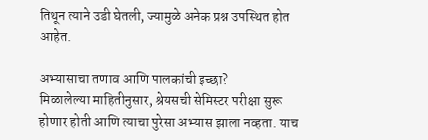तिथून त्याने उडी घेतली, ज्यामुळे अनेक प्रश्न उपस्थित होत आहेत.

अभ्यासाचा तणाव आणि पालकांची इच्छा?
मिळालेल्या माहितीनुसार, श्रेयसची सेमिस्टर परीक्षा सुरू होणार होती आणि त्याचा पुरेसा अभ्यास झाला नव्हता. याच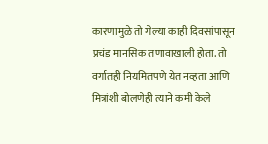कारणामुळे तो गेल्या काही दिवसांपासून प्रचंड मानसिक तणावाखाली होता. तो वर्गातही नियमितपणे येत नव्हता आणि मित्रांशी बोलणेही त्याने कमी केले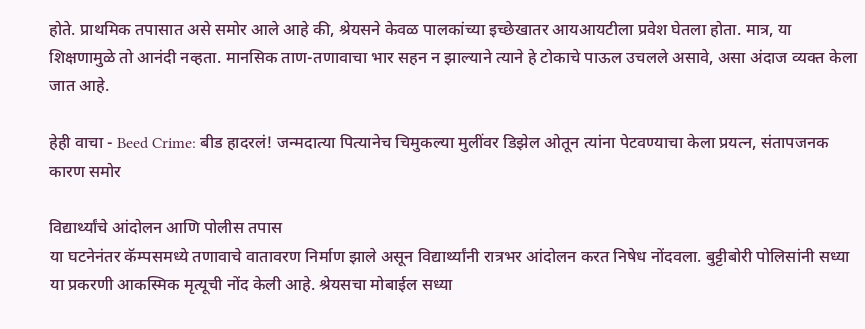होते. प्राथमिक तपासात असे समोर आले आहे की, श्रेयसने केवळ पालकांच्या इच्छेखातर आयआयटीला प्रवेश घेतला होता. मात्र, या शिक्षणामुळे तो आनंदी नव्हता. मानसिक ताण-तणावाचा भार सहन न झाल्याने त्याने हे टोकाचे पाऊल उचलले असावे, असा अंदाज व्यक्त केला जात आहे.

हेही वाचा - Beed Crime: बीड हादरलं! जन्मदात्या पित्यानेच चिमुकल्या मुलींवर डिझेल ओतून त्यांना पेटवण्याचा केला प्रयत्न, संतापजनक कारण समोर

विद्यार्थ्यांचे आंदोलन आणि पोलीस तपास
या घटनेनंतर कॅम्पसमध्ये तणावाचे वातावरण निर्माण झाले असून विद्यार्थ्यांनी रात्रभर आंदोलन करत निषेध नोंदवला. बुट्टीबोरी पोलिसांनी सध्या या प्रकरणी आकस्मिक मृत्यूची नोंद केली आहे. श्रेयसचा मोबाईल सध्या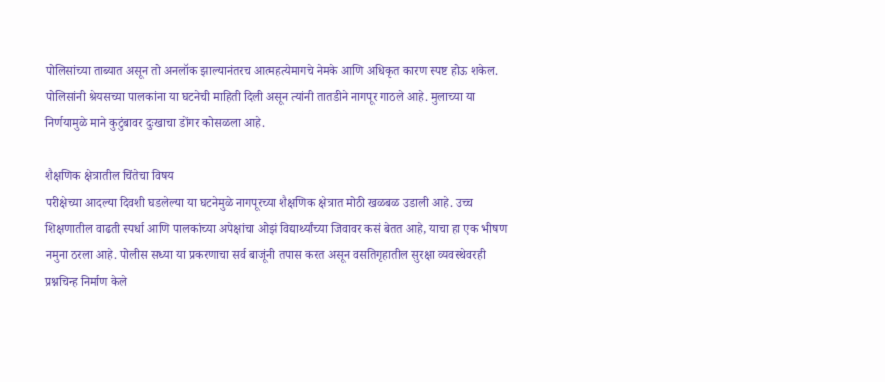पोलिसांच्या ताब्यात असून तो अनलॉक झाल्यानंतरच आत्महत्येमागचे नेमके आणि अधिकृत कारण स्पष्ट होऊ शकेल. पोलिसांनी श्रेयसच्या पालकांना या घटनेची माहिती दिली असून त्यांनी तातडीने नागपूर गाठले आहे. मुलाच्या या निर्णयामुळे माने कुटुंबावर दुःखाचा डोंगर कोसळला आहे.

शैक्षणिक क्षेत्रातील चिंतेचा विषय
परीक्षेच्या आदल्या दिवशी घडलेल्या या घटनेमुळे नागपूरच्या शैक्षणिक क्षेत्रात मोठी खळबळ उडाली आहे. उच्च शिक्षणातील वाढती स्पर्धा आणि पालकांच्या अपेक्षांचा ओझं विद्यार्थ्यांच्या जिवावर कसं बेतत आहे, याचा हा एक भीषण नमुना ठरला आहे. पोलीस सध्या या प्रकरणाचा सर्व बाजूंनी तपास करत असून वसतिगृहातील सुरक्षा व्यवस्थेवरही प्रश्नचिन्ह निर्माण केले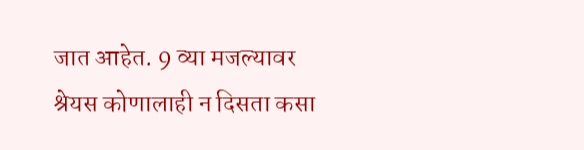जात आहेत. 9 व्या मजल्यावर श्रेयस कोणालाही न दिसता कसा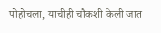पोहोचला, याचीही चौकशी केली जात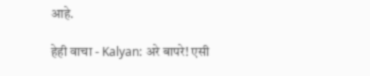आहे.

हेही वाचा - Kalyan: अरे बापरे! एसी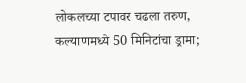लोकलच्या टपावर चढला तरुण, कल्याणमध्ये 50 मिनिटांचा ड्रामा;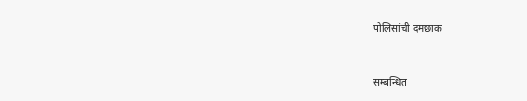पोलिसांची दमछाक


सम्बन्धित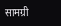सामग्री